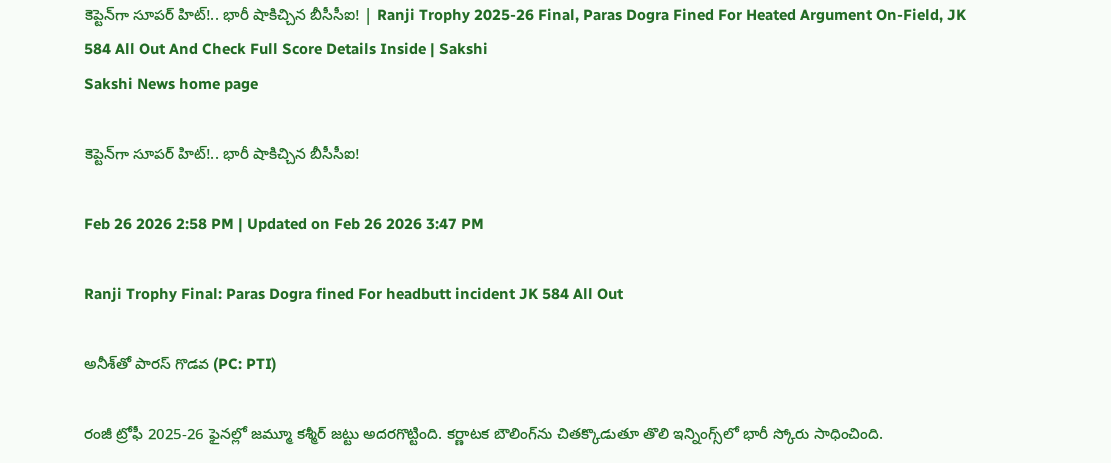కెప్టెన్‌గా సూపర్‌ హిట్‌!.. భారీ షాకిచ్చిన బీసీసీఐ! | Ranji Trophy 2025-26 Final, Paras Dogra Fined For Heated Argument On-Field, JK 584 All Out And Check Full Score Details Inside | Sakshi
Sakshi News home page

కెప్టెన్‌గా సూపర్‌ హిట్‌!.. భారీ షాకిచ్చిన బీసీసీఐ!

Feb 26 2026 2:58 PM | Updated on Feb 26 2026 3:47 PM

Ranji Trophy Final: Paras Dogra fined For headbutt incident JK 584 All Out

అనీశ్‌తో పారస్‌ గొడవ (PC: PTI)

రంజీ ట్రోఫీ 2025-26 ఫైనల్లో జమ్మూ కశ్మీర్‌ జట్టు అదరగొట్టింది. కర్ణాటక బౌలింగ్‌ను చితక్కొడుతూ తొలి ఇన్నింగ్స్‌లో భారీ స్కోరు సాధించింది.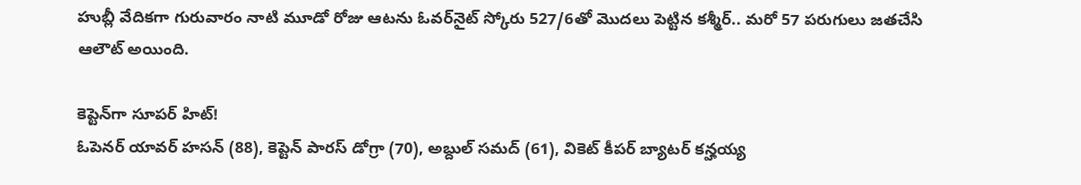హుబ్లీ వేదికగా గురువారం నాటి మూడో రోజు ఆటను ఓవర్‌నైట్‌ స్కోరు 527/6తో మొదలు పెట్టిన కశ్మీర్‌.. మరో 57 పరుగులు జతచేసి ఆలౌట్‌ అయింది.

కెప్టెన్‌గా సూపర్‌ హిట్‌!
ఓపెనర్‌ యావర్‌ హసన్‌ (88), కెప్టెన్‌ పారస్‌ డోగ్రా (70), అబ్దుల్‌ సమద్‌ (61), వికెట్‌ కీపర్‌ బ్యాటర్‌ కన్హయ్య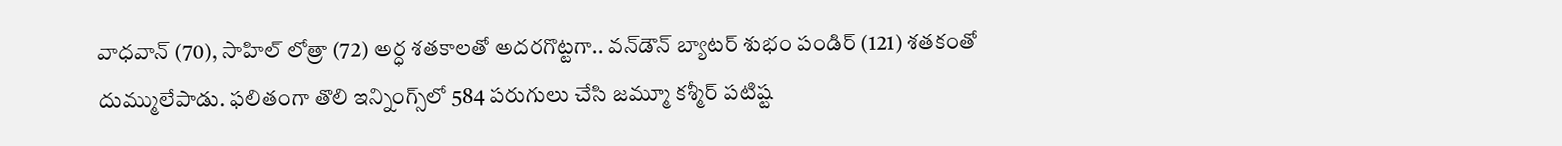వాధవాన్‌ (70), సాహిల్‌ లోత్రా (72) అర్ధ శతకాలతో అదరగొట్టగా.. వన్‌డౌన్‌ బ్యాటర్‌ శుభం పండిర్‌ (121) శతకంతో దుమ్ములేపాడు. ఫలితంగా తొలి ఇన్నింగ్స్‌లో 584 పరుగులు చేసి జమ్మూ కశ్మీర్‌ పటిష్ట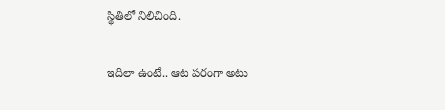స్థితిలో నిలిచింది.

ఇదిలా ఉంటే.. ఆట పరంగా అటు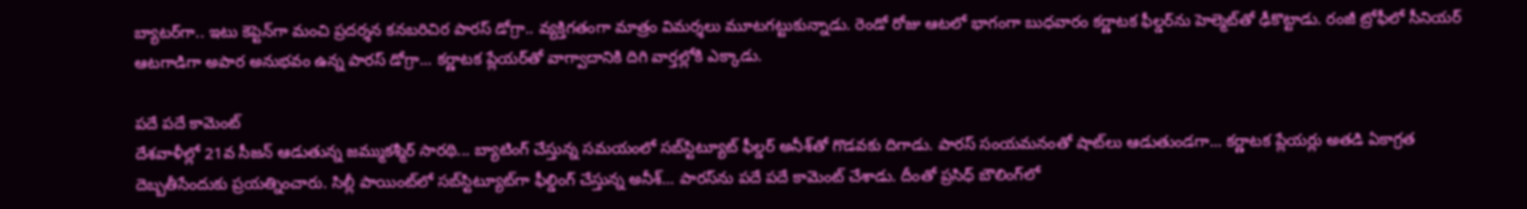బ్యాటర్‌గా.. ఇటు కెప్టెన్‌గా మంచి ప్రదర్శన కనబరిచిర పారస్‌ డోగ్రా.. వ్యక్తిగతంగా మాత్రం విమర్శలు మూటగట్టుకున్నాడు. రెండో రోజు ఆటలో భాగంగా బుధవారం కర్ణాటక ఫీల్డర్‌ను హెల్మెట్‌తో ఢీకొట్టాడు. రంజీ ట్రోఫీలో సీనియర్‌ ఆటగాడిగా అపార అనుభవం ఉన్న పారస్‌ డోగ్రా... కర్ణాటక ప్లేయర్‌తో వాగ్వాదానికి దిగి వార్తల్లోకి ఎక్కాడు.

పదే పదే కామెంట్‌
దేశవాళీల్లో 21వ సీజన్‌ ఆడుతున్న జమ్ముకశ్మీర్‌ సారథి... బ్యాటింగ్‌ చేస్తున్న సమయంలో సబ్‌స్టిట్యూట్‌ ఫీల్డర్‌ అనీశ్‌తో గొడవకు దిగాడు. పారస్‌ సంయమనంతో షాట్‌లు ఆడుతుండగా... కర్ణాటక ప్లేయర్లు అతడి ఏకాగ్రత దెబ్బతీసేందుకు ప్రయత్నించారు. సిల్లీ పాయింట్‌లో సబ్‌స్టిట్యూట్‌గా ఫీల్డింగ్‌ చేస్తున్న అనీశ్‌... పారస్‌ను పదే పదే కామెంట్‌ చేశాడు. దీంతో ప్రసిధ్‌ బౌలింగ్‌లో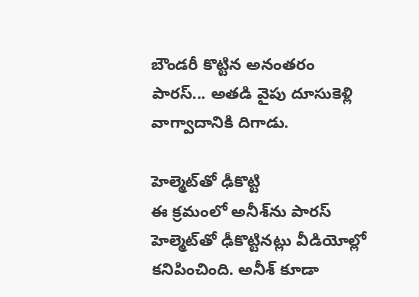బౌండరీ కొట్టిన అనంతరం పారస్‌... అతడి వైపు దూసుకెళ్లి వాగ్వాదానికి దిగాడు.

హెల్మెట్‌తో ఢీకొట్టి
ఈ క్రమంలో అనీశ్‌ను పారస్‌ హెల్మెట్‌తో ఢీకొట్టినట్లు వీడియోల్లో కనిపించింది. అనీశ్‌ కూడా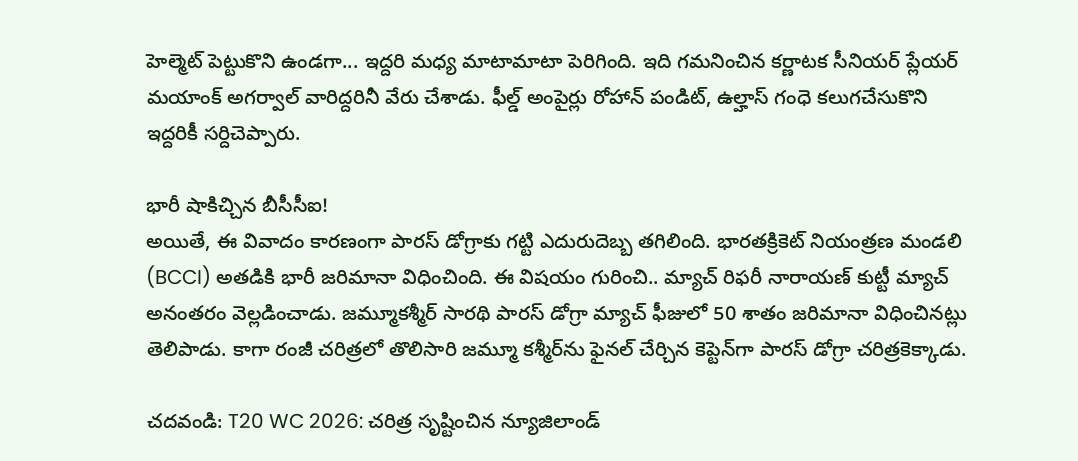హెల్మెట్‌ పెట్టుకొని ఉండగా... ఇద్దరి మధ్య మాటామాటా పెరిగింది. ఇది గమనించిన కర్ణాటక సీనియర్‌ ప్లేయర్‌ మయాంక్‌ అగర్వాల్‌ వారిద్దరినీ వేరు చేశాడు. ఫీల్డ్‌ అంపైర్లు రోహాన్‌ పండిట్, ఉల్హాస్‌ గంధె కలుగచేసుకొని ఇద్దరికీ సర్దిచెప్పారు.

భారీ షాకిచ్చిన బీసీసీఐ!
అయితే, ఈ వివాదం కారణంగా పారస్‌ డోగ్రాకు గట్టి ఎదురుదెబ్బ తగిలింది. భారతక్రికెట్‌ నియంత్రణ మండలి (BCCI) అతడికి భారీ జరిమానా విధించింది. ఈ విషయం గురించి.. మ్యాచ్‌ రిఫరీ నారాయణ్‌ కుట్టీ మ్యాచ్‌ అనంతరం వెల్లడించాడు. జమ్మూకశ్మీర్‌ సారథి పారస్‌ డోగ్రా మ్యాచ్‌ ఫీజులో 50 శాతం జరిమానా విధించినట్లు తెలిపాడు. కాగా రంజీ చరిత్రలో తొలిసారి జమ్మూ కశ్మీర్‌ను ఫైనల్‌ చేర్చిన కెప్టెన్‌గా పారస్‌ డోగ్రా చరిత్రకెక్కాడు.

చదవండి: T20 WC 2026: చరిత్ర సృష్టించిన న్యూజిలాండ్‌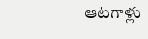ఆటగాళ్లు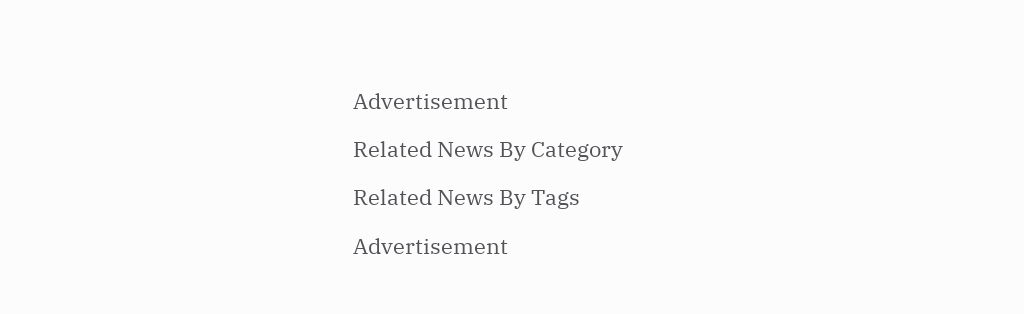Advertisement

Related News By Category

Related News By Tags

Advertisement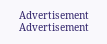Advertisement
Advertisement